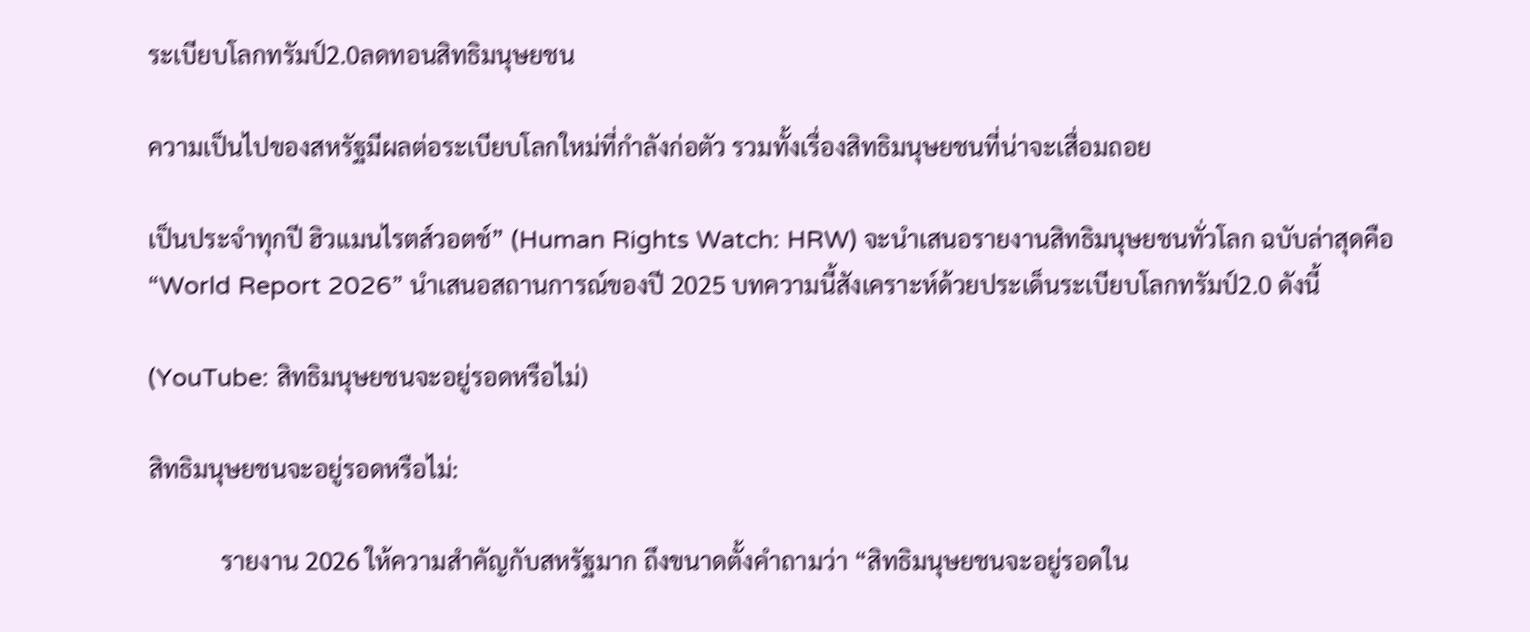ระเบียบโลกทรัมป์2.0ลดทอนสิทธิมนุษยชน

ความเป็นไปของสหรัฐมีผลต่อระเบียบโลกใหม่ที่กำลังก่อตัว รวมทั้งเรื่องสิทธิมนุษยชนที่น่าจะเสื่อมถอย

เป็นประจำทุกปี ฮิวแมนไรตส์วอตช์” (Human Rights Watch: HRW) จะนำเสนอรายงานสิทธิมนุษยชนทั่วโลก ฉบับล่าสุดคือ “World Report 2026” นำเสนอสถานการณ์ของปี 2025 บทความนี้สังเคราะห์ด้วยประเด็นระเบียบโลกทรัมป์2.0 ดังนี้

(YouTube: สิทธิมนุษยชนจะอยู่รอดหรือไม่)

สิทธิมนุษยชนจะอยู่รอดหรือไม่:

            รายงาน 2026 ให้ความสำคัญกับสหรัฐมาก ถึงขนาดตั้งคำถามว่า “สิทธิมนุษยชนจะอยู่รอดใน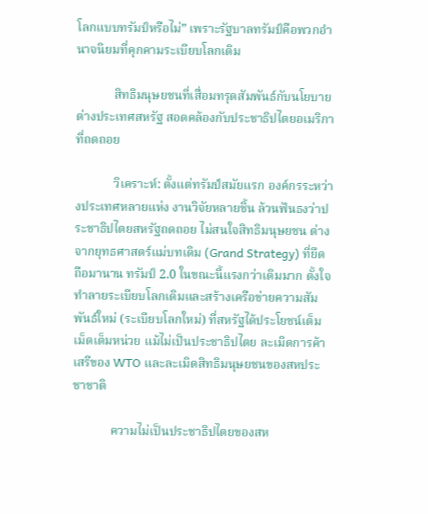โลกแบบทรัมป์หรือไม่” เพราะรัฐบาลทรัมป์คือพวกอำนาจนิยมที่คุกคามระเบียบโลกเดิม

            สิทธิมนุษยชนที่เสื่อมทรุดสัมพันธ์กับนโยบายต่างประเทศสหรัฐ สอดคล้องกับประชาธิปไตยอเมริกาที่ถดถอย

            วิเคราะห์: ตั้งแต่ทรัมป์สมัยแรก องค์กรระหว่างประเทศหลายแห่ง งานวิจัยหลายชิ้น ล้วนฟันธงว่าประชาธิปไตยสหรัฐถดถอย ไม่สนใจสิทธิมนุษยชน ต่างจากยุทธศาสตร์แม่บทเดิม (Grand Strategy) ที่ยึดถือมานาน ทรัมป์ 2.0 ในขณะนี้แรงกว่าเดิมมาก ตั้งใจทำลายระเบียบโลกเดิมและสร้างเครือข่ายความสัมพันธ์ใหม่ (ระเบียบโลกใหม่) ที่สหรัฐได้ประโยชน์เต็มเม็ดเต็มหน่วย แม้ไม่เป็นประชาธิปไตย ละเมิดการค้าเสรีของ WTO และละเมิดสิทธิมนุษยชนของสหประชาชาติ

            ความไม่เป็นประชาธิปไตยของสห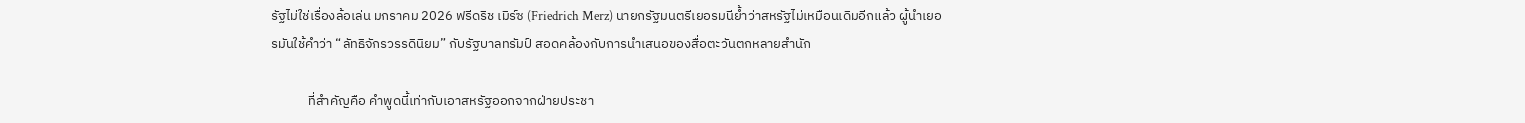รัฐไม่ใช่เรื่องล้อเล่น มกราคม 2026 ฟรีดริช เมิร์ซ (Friedrich Merz) นายกรัฐมนตรีเยอรมนีย้ำว่าสหรัฐไม่เหมือนเดิมอีกแล้ว ผู้นำเยอรมันใช้คำว่า “ลัทธิจักรวรรดินิยม” กับรัฐบาลทรัมป์ สอดคล้องกับการนำเสนอของสื่อตะวันตกหลายสำนัก

            ที่สำคัญคือ คำพูดนี้เท่ากับเอาสหรัฐออกจากฝ่ายประชา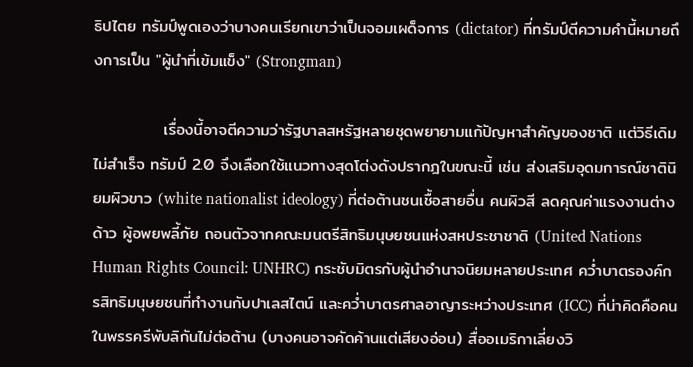ธิปไตย ทรัมป์พูดเองว่าบางคนเรียกเขาว่าเป็นจอมเผด็จการ (dictator) ที่ทรัมป์ตีความคำนี้หมายถึงการเป็น "ผู้นำที่เข้มแข็ง" (Strongman)

            เรื่องนี้อาจตีความว่ารัฐบาลสหรัฐหลายชุดพยายามแก้ปัญหาสำคัญของชาติ แต่วิธีเดิมไม่สำเร็จ ทรัมป์ 2.0 จึงเลือกใช้แนวทางสุดโต่งดังปรากฎในขณะนี้ เช่น ส่งเสริมอุดมการณ์ชาตินิยมผิวขาว (white nationalist ideology) ที่ต่อต้านชนเชื้อสายอื่น คนผิวสี ลดคุณค่าแรงงานต่างด้าว ผู้อพยพลี้ภัย ถอนตัวจากคณะมนตรีสิทธิมนุษยชนแห่งสหประชาชาติ (United Nations Human Rights Council: UNHRC) กระชับมิตรกับผู้นำอำนาจนิยมหลายประเทศ คว่ำบาตรองค์กรสิทธิมนุษยชนที่ทำงานกับปาเลสไตน์ และคว่ำบาตรศาลอาญาระหว่างประเทศ (ICC) ที่น่าคิดคือคนในพรรครีพับลิกันไม่ต่อต้าน (บางคนอาจคัดค้านแต่เสียงอ่อน) สื่ออเมริกาเลี่ยงวิ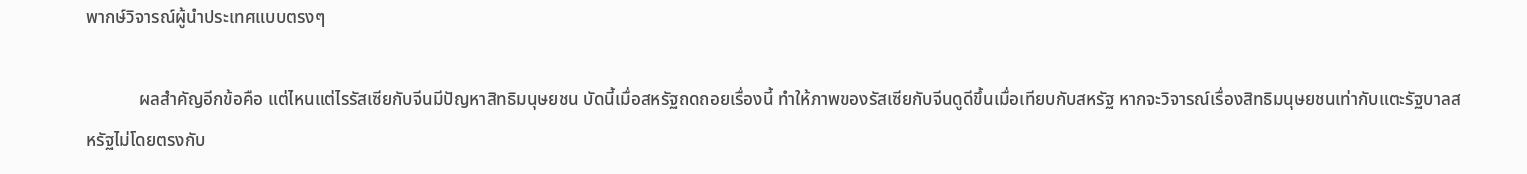พากษ์วิจารณ์ผู้นำประเทศแบบตรงๆ

            ผลสำคัญอีกข้อคือ แต่ไหนแต่ไรรัสเซียกับจีนมีปัญหาสิทธิมนุษยชน บัดนี้เมื่อสหรัฐถดถอยเรื่องนี้ ทำให้ภาพของรัสเซียกับจีนดูดีขึ้นเมื่อเทียบกับสหรัฐ หากจะวิจารณ์เรื่องสิทธิมนุษยชนเท่ากับแตะรัฐบาลสหรัฐไม่โดยตรงกับ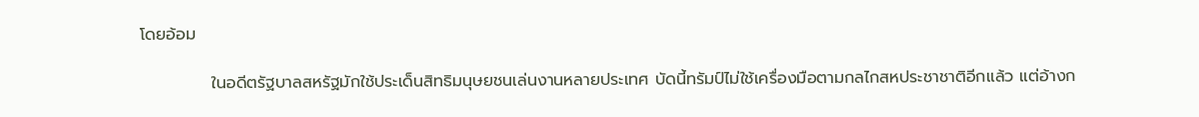โดยอ้อม

            ในอดีตรัฐบาลสหรัฐมักใช้ประเด็นสิทธิมนุษยชนเล่นงานหลายประเทศ บัดนี้ทรัมป์ไม่ใช้เครื่องมือตามกลไกสหประชาชาติอีกแล้ว แต่อ้างก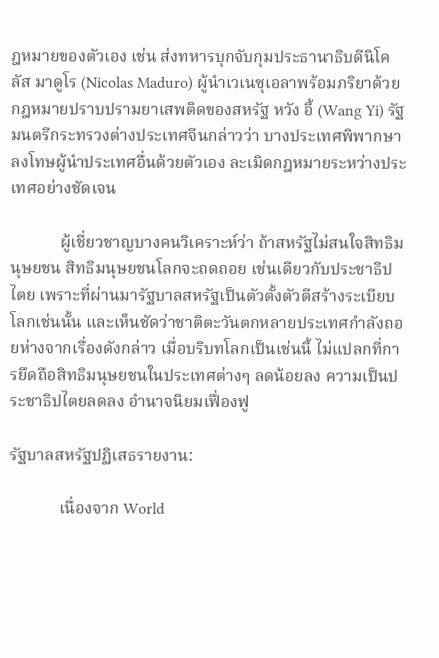ฎหมายของตัวเอง เช่น ส่งทหารบุกจับกุมประธานาธิบดีนิโคลัส มาดูโร (Nicolas Maduro) ผู้นำเวเนซุเอลาพร้อมภริยาด้วยกฎหมายปราบปรามยาเสพติดของสหรัฐ หวัง อี้ (Wang Yi) รัฐมนตรีกระทรวงต่างประเทศจีนกล่าวว่า บางประเทศพิพากษาลงโทษผู้นำประเทศอื่นด้วยตัวเอง ละเมิดกฎหมายระหว่างประเทศอย่างชัดเจน

            ผู้เชี่ยวชาญบางคนวิเคราะห์ว่า ถ้าสหรัฐไม่สนใจสิทธิมนุษยชน สิทธิมนุษยชนโลกจะถดถอย เช่นเดียวกับประชาธิปไตย เพราะที่ผ่านมารัฐบาลสหรัฐเป็นตัวตั้งตัวตีสร้างระเบียบโลกเช่นนั้น และเห็นชัดว่าชาติตะวันตกหลายประเทศกำลังถอยห่างจากเรื่องดังกล่าว เมื่อบริบทโลกเป็นเช่นนี้ ไม่แปลกที่การยึดถือสิทธิมนุษยชนในประเทศต่างๆ ลดน้อยลง ความเป็นประชาธิปไตยลดลง อำนาจนิยมเฟื่องฟู

รัฐบาลสหรัฐปฏิเสธรายงาน:

            เนื่องจาก World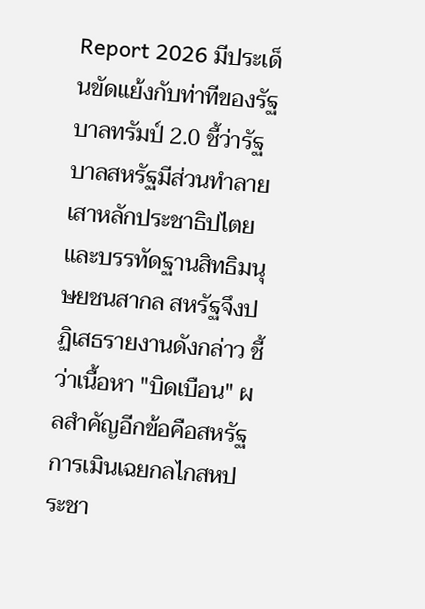Report 2026 มีประเด็นขัดแย้งกับท่าทีของรัฐบาลทรัมป์ 2.0 ชี้ว่ารัฐบาลสหรัฐมีส่วนทำลายเสาหลักประชาธิปไตยและบรรทัดฐานสิทธิมนุษยชนสากล สหรัฐจึงปฏิเสธรายงานดังกล่าว ชี้ว่าเนื้อหา "บิดเบือน" ผลสำคัญอีกข้อคือสหรัฐการเมินเฉยกลไกสหประชา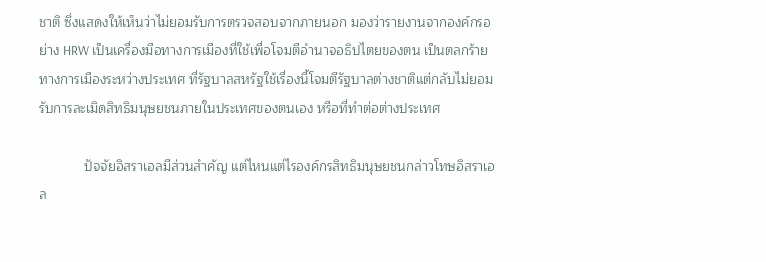ชาติ ซึ่งแสดงให้เห็นว่าไม่ยอมรับการตรวจสอบจากภายนอก มองว่ารายงานจากองค์กรอย่าง HRW เป็นเครื่องมือทางการเมืองที่ใช้เพื่อโจมตีอำนาจอธิปไตยของตน เป็นตลกร้ายทางการเมืองระหว่างประเทศ ที่รัฐบาลสหรัฐใช้เรื่องนี้โจมตีรัฐบาลต่างชาติแต่กลับไม่ยอมรับการละเมิดสิทธิมนุษยชนภายในประเทศของตนเอง หรือที่ทำต่อต่างประเทศ

            ปัจจัยอิสราเอลมีส่วนสำคัญ แต่ไหนแต่ไรองค์กรสิทธิมนุษยชนกล่าวโทษอิสราเอล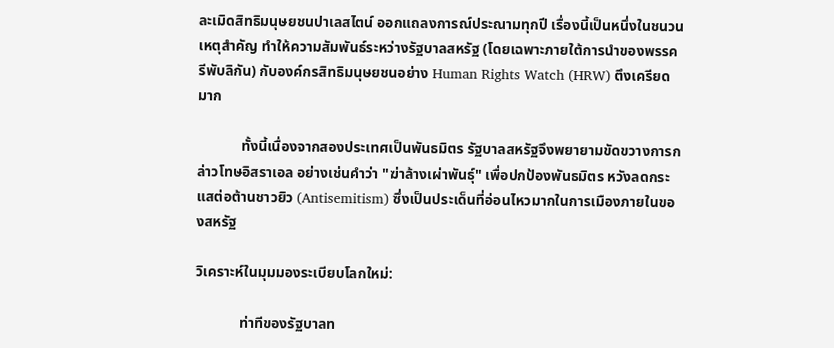ละเมิดสิทธิมนุษยชนปาเลสไตน์ ออกแถลงการณ์ประณามทุกปี เรื่องนี้เป็นหนึ่งในชนวนเหตุสำคัญ ทำให้ความสัมพันธ์ระหว่างรัฐบาลสหรัฐ (โดยเฉพาะภายใต้การนำของพรรครีพับลิกัน) กับองค์กรสิทธิมนุษยชนอย่าง Human Rights Watch (HRW) ตึงเครียดมาก

            ทั้งนี้เนื่องจากสองประเทศเป็นพันธมิตร รัฐบาลสหรัฐจึงพยายามขัดขวางการกล่าวโทษอิสราเอล อย่างเช่นคำว่า "ฆ่าล้างเผ่าพันธุ์" เพื่อปกป้องพันธมิตร หวังลดกระแสต่อต้านชาวยิว (Antisemitism) ซึ่งเป็นประเด็นที่อ่อนไหวมากในการเมืองภายในของสหรัฐ

วิเคราะห์ในมุมมองระเบียบโลกใหม่:

            ท่าทีของรัฐบาลท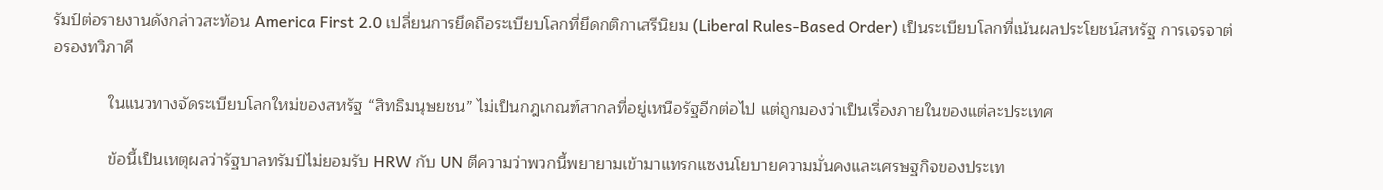รัมป์ต่อรายงานดังกล่าวสะท้อน America First 2.0 เปลี่ยนการยึดถือระเบียบโลกที่ยึดกติกาเสรีนิยม (Liberal Rules-Based Order) เป็นระเบียบโลกที่เน้นผลประโยชน์สหรัฐ การเจรจาต่อรองทวิภาคี

            ในแนวทางจัดระเบียบโลกใหม่ของสหรัฐ “สิทธิมนุษยชน” ไม่เป็นกฎเกณฑ์สากลที่อยู่เหนือรัฐอีกต่อไป แต่ถูกมองว่าเป็นเรื่องภายในของแต่ละประเทศ

            ข้อนี้เป็นเหตุผลว่ารัฐบาลทรัมป์ไม่ยอมรับ HRW กับ UN ตีความว่าพวกนี้พยายามเข้ามาแทรกแซงนโยบายความมั่นคงและเศรษฐกิจของประเท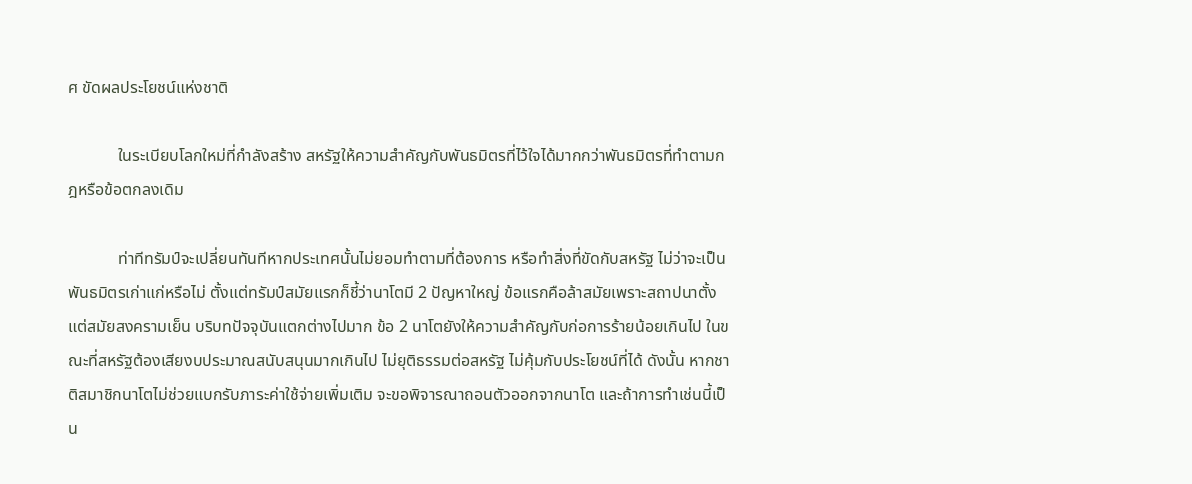ศ ขัดผลประโยชน์แห่งชาติ

            ในระเบียบโลกใหม่ที่กำลังสร้าง สหรัฐให้ความสำคัญกับพันธมิตรที่ไว้ใจได้มากกว่าพันธมิตรที่ทำตามกฎหรือข้อตกลงเดิม

            ท่าทีทรัมป์จะเปลี่ยนทันทีหากประเทศนั้นไม่ยอมทำตามที่ต้องการ หรือทำสิ่งที่ขัดกับสหรัฐ ไม่ว่าจะเป็นพันธมิตรเก่าแก่หรือไม่ ตั้งแต่ทรัมป์สมัยแรกก็ชี้ว่านาโตมี 2 ปัญหาใหญ่ ข้อแรกคือล้าสมัยเพราะสถาปนาตั้งแต่สมัยสงครามเย็น บริบทปัจจุบันแตกต่างไปมาก ข้อ 2 นาโตยังให้ความสำคัญกับก่อการร้ายน้อยเกินไป ในขณะที่สหรัฐต้องเสียงบประมาณสนับสนุนมากเกินไป ไม่ยุติธรรมต่อสหรัฐ ไม่คุ้มกับประโยชน์ที่ได้ ดังนั้น หากชาติสมาชิกนาโตไม่ช่วยแบกรับภาระค่าใช้จ่ายเพิ่มเติม จะขอพิจารณาถอนตัวออกจากนาโต และถ้าการทำเช่นนี้เป็น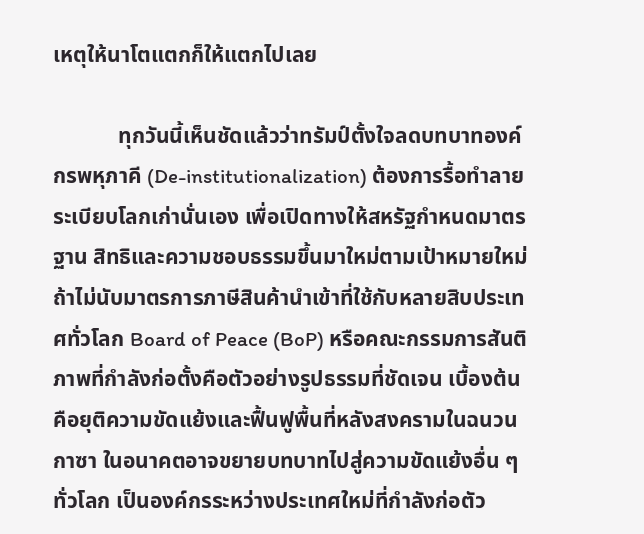เหตุให้นาโตแตกก็ให้แตกไปเลย

            ทุกวันนี้เห็นชัดแล้วว่าทรัมป์ตั้งใจลดบทบาทองค์กรพหุภาคี (De-institutionalization) ต้องการรื้อทำลายระเบียบโลกเก่านั่นเอง เพื่อเปิดทางให้สหรัฐกำหนดมาตรฐาน สิทธิและความชอบธรรมขึ้นมาใหม่ตามเป้าหมายใหม่ ถ้าไม่นับมาตรการภาษีสินค้านำเข้าที่ใช้กับหลายสิบประเทศทั่วโลก Board of Peace (BoP) หรือคณะกรรมการสันติภาพที่กำลังก่อตั้งคือตัวอย่างรูปธรรมที่ชัดเจน เบื้องต้นคือยุติความขัดแย้งและฟื้นฟูพื้นที่หลังสงครามในฉนวนกาซา ในอนาคตอาจขยายบทบาทไปสู่ความขัดแย้งอื่น ๆ ทั่วโลก เป็นองค์กรระหว่างประเทศใหม่ที่กำลังก่อตัว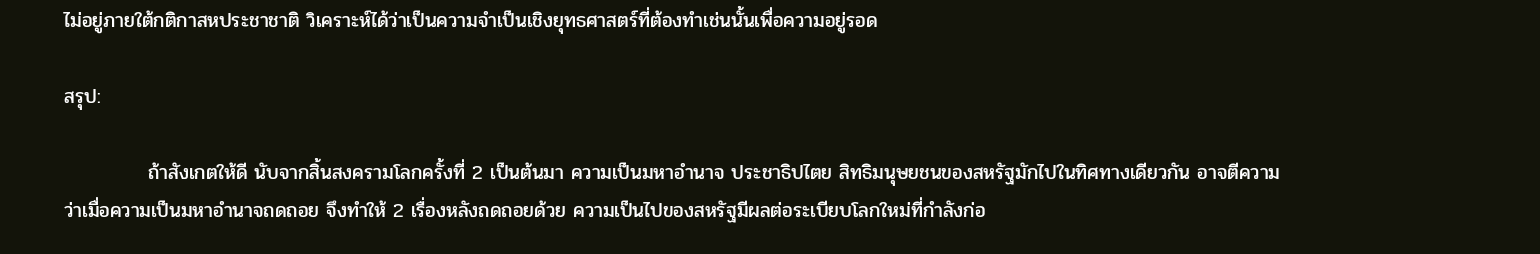ไม่อยู่ภายใต้กติกาสหประชาชาติ วิเคราะห์ได้ว่าเป็นความจำเป็นเชิงยุทธศาสตร์ที่ต้องทำเช่นนั้นเพื่อความอยู่รอด

สรุป:

            ถ้าสังเกตให้ดี นับจากสิ้นสงครามโลกครั้งที่ 2 เป็นต้นมา ความเป็นมหาอำนาจ ประชาธิปไตย สิทธิมนุษยชนของสหรัฐมักไปในทิศทางเดียวกัน อาจตีความว่าเมื่อความเป็นมหาอำนาจถดถอย จึงทำให้ 2 เรื่องหลังถดถอยด้วย ความเป็นไปของสหรัฐมีผลต่อระเบียบโลกใหม่ที่กำลังก่อ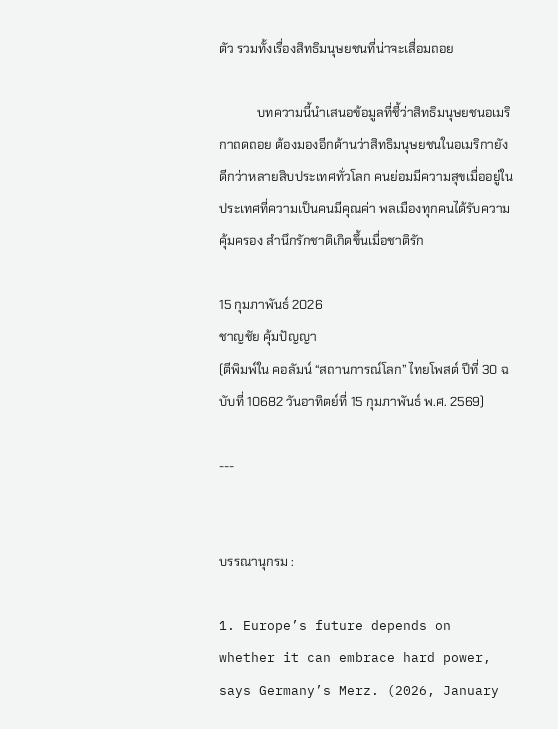ตัว รวมทั้งเรื่องสิทธิมนุษยชนที่น่าจะเสื่อมถอย

            บทความนี้นำเสนอข้อมูลที่ชี้ว่าสิทธิมนุษยชนอเมริกาถดถอย ต้องมองอีกด้านว่าสิทธิมนุษยชนในอเมริกายังดีกว่าหลายสิบประเทศทั่วโลก คนย่อมมีความสุขเมื่ออยู่ในประเทศที่ความเป็นคนมีคุณค่า พลเมืองทุกคนได้รับความคุ้มครอง สำนึกรักชาติเกิดขึ้นเมื่อชาติรัก

15 กุมภาพันธ์ 2026
ชาญชัย คุ้มปัญญา
(ตีพิมพ์ใน คอลัมน์ “สถานการณ์โลก” ไทยโพสต์ ปีที่ 30 ฉบับที่ 10682 วันอาทิตย์ที่ 15 กุมภาพันธ์ พ.ศ. 2569)

---


บรรณานุกรม :

1. Europe’s future depends on whether it can embrace hard power, says Germany’s Merz. (2026, January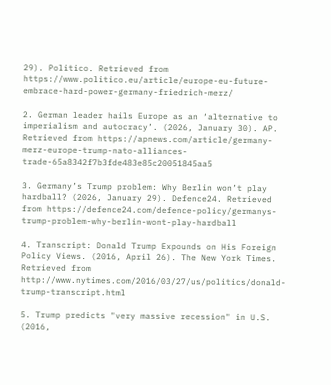29). Politico. Retrieved from https://www.politico.eu/article/europe-eu-future-embrace-hard-power-germany-friedrich-merz/

2. German leader hails Europe as an ‘alternative to imperialism and autocracy’. (2026, January 30). AP. Retrieved from https://apnews.com/article/germany-merz-europe-trump-nato-alliances-trade-65a8342f7b3fde483e85c20051845aa5

3. Germany’s Trump problem: Why Berlin won’t play hardball? (2026, January 29). Defence24. Retrieved from https://defence24.com/defence-policy/germanys-trump-problem-why-berlin-wont-play-hardball

4. Transcript: Donald Trump Expounds on His Foreign Policy Views. (2016, April 26). The New York Times. Retrieved from http://www.nytimes.com/2016/03/27/us/politics/donald-trump-transcript.html

5. Trump predicts "very massive recession" in U.S. (2016,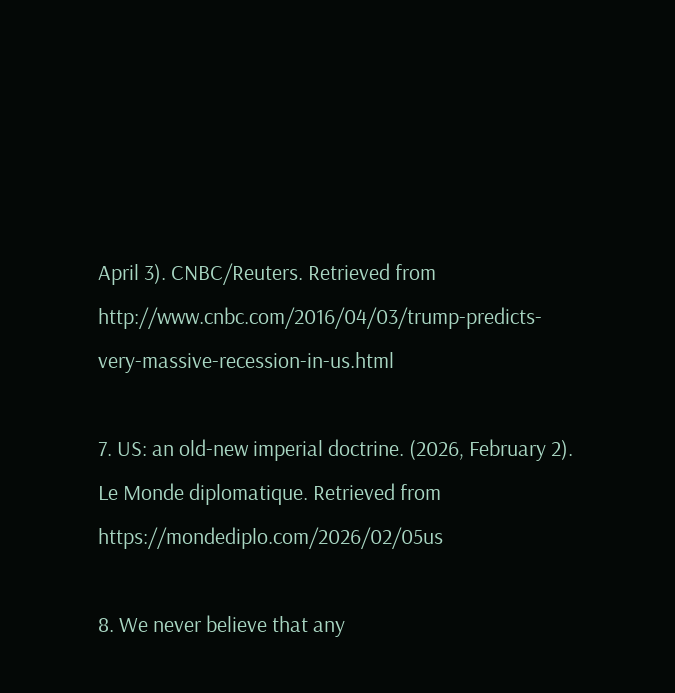April 3). CNBC/Reuters. Retrieved from http://www.cnbc.com/2016/04/03/trump-predicts-very-massive-recession-in-us.html

7. US: an old-new imperial doctrine. (2026, February 2). Le Monde diplomatique. Retrieved from https://mondediplo.com/2026/02/05us

8. We never believe that any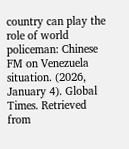country can play the role of world policeman: Chinese FM on Venezuela situation. (2026, January 4). Global Times. Retrieved from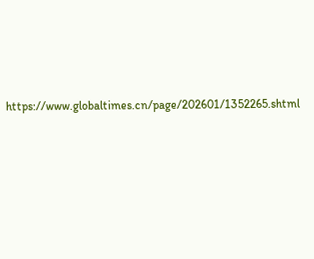https://www.globaltimes.cn/page/202601/1352265.shtml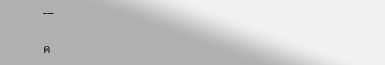---

ค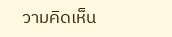วามคิดเห็น